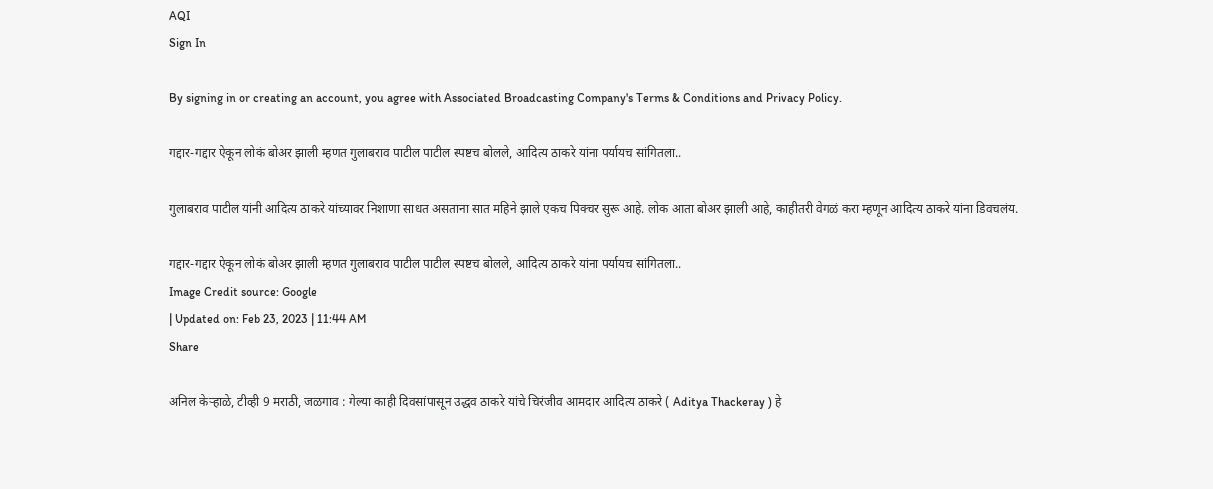AQI
Sign In

By signing in or creating an account, you agree with Associated Broadcasting Company's Terms & Conditions and Privacy Policy.

गद्दार-गद्दार ऐकून लोकं बोअर झाली म्हणत गुलाबराव पाटील पाटील स्पष्टच बोलले, आदित्य ठाकरे यांना पर्यायच सांगितला..

गुलाबराव पाटील यांनी आदित्य ठाकरे यांच्यावर निशाणा साधत असताना सात महिने झाले एकच पिक्चर सुरू आहे. लोक आता बोअर झाली आहे, काहीतरी वेगळं करा म्हणून आदित्य ठाकरे यांना डिवचलंय.

गद्दार-गद्दार ऐकून लोकं बोअर झाली म्हणत गुलाबराव पाटील पाटील स्पष्टच बोलले, आदित्य ठाकरे यांना पर्यायच सांगितला..
Image Credit source: Google
| Updated on: Feb 23, 2023 | 11:44 AM
Share

अनिल केऱ्हाळे, टीव्ही 9 मराठी, जळगाव : गेल्या काही दिवसांपासून उद्धव ठाकरे यांचे चिरंजीव आमदार आदित्य ठाकरे ( Aditya Thackeray ) हे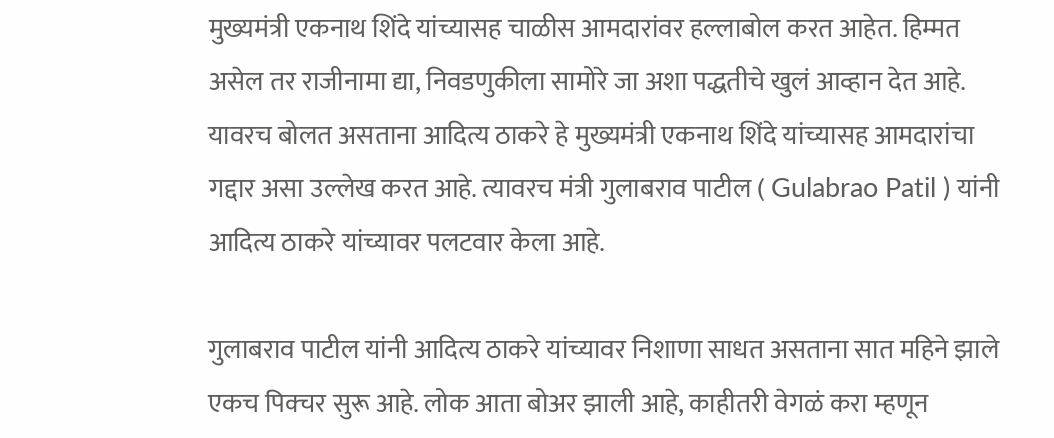मुख्यमंत्री एकनाथ शिंदे यांच्यासह चाळीस आमदारांवर हल्लाबोल करत आहेत. हिम्मत असेल तर राजीनामा द्या, निवडणुकीला सामोरे जा अशा पद्धतीचे खुलं आव्हान देत आहे. यावरच बोलत असताना आदित्य ठाकरे हे मुख्यमंत्री एकनाथ शिंदे यांच्यासह आमदारांचा गद्दार असा उल्लेख करत आहे. त्यावरच मंत्री गुलाबराव पाटील ( Gulabrao Patil ) यांनी आदित्य ठाकरे यांच्यावर पलटवार केला आहे.

गुलाबराव पाटील यांनी आदित्य ठाकरे यांच्यावर निशाणा साधत असताना सात महिने झाले एकच पिक्चर सुरू आहे. लोक आता बोअर झाली आहे, काहीतरी वेगळं करा म्हणून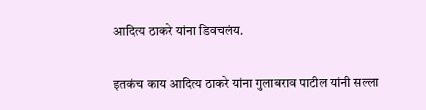आदित्य ठाकरे यांना डिवचलंय.

इतकंच काय आदित्य ठाकरे यांना गुलाबराव पाटील यांनी सल्ला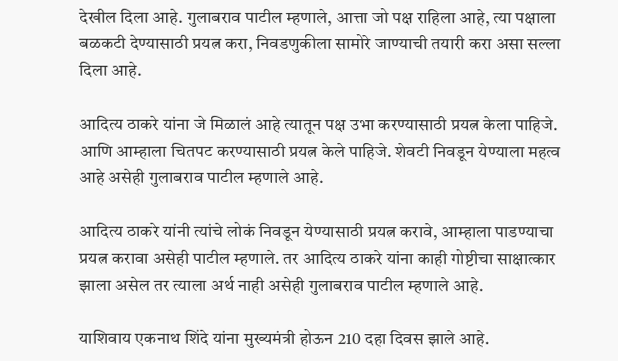देखील दिला आहे. गुलाबराव पाटील म्हणाले, आत्ता जो पक्ष राहिला आहे, त्या पक्षाला बळकटी देण्यासाठी प्रयत्न करा, निवडणुकीला सामोरे जाण्याची तयारी करा असा सल्ला दिला आहे.

आदित्य ठाकरे यांना जे मिळालं आहे त्यातून पक्ष उभा करण्यासाठी प्रयत्न केला पाहिजे. आणि आम्हाला चितपट करण्यासाठी प्रयत्न केले पाहिजे. शेवटी निवडून येण्याला महत्व आहे असेही गुलाबराव पाटील म्हणाले आहे.

आदित्य ठाकरे यांनी त्यांचे लोकं निवडून येण्यासाठी प्रयत्न करावे, आम्हाला पाडण्याचा प्रयत्न करावा असेही पाटील म्हणाले. तर आदित्य ठाकरे यांना काही गोष्टीचा साक्षात्कार झाला असेल तर त्याला अर्थ नाही असेही गुलाबराव पाटील म्हणाले आहे.

याशिवाय एकनाथ शिंदे यांना मुख्यमंत्री होऊन 210 दहा दिवस झाले आहे.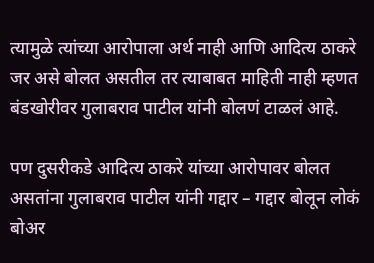त्यामुळे त्यांच्या आरोपाला अर्थ नाही आणि आदित्य ठाकरे जर असे बोलत असतील तर त्याबाबत माहिती नाही म्हणत बंडखोरीवर गुलाबराव पाटील यांनी बोलणं टाळलं आहे.

पण दुसरीकडे आदित्य ठाकरे यांच्या आरोपावर बोलत असतांना गुलाबराव पाटील यांनी गद्दार – गद्दार बोलून लोकं बोअर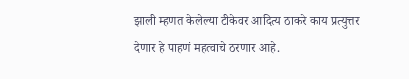झाली म्हणत केलेल्या टीकेवर आदित्य ठाकरे काय प्रत्युत्तर देणार हे पाहणं महत्वाचे ठरणार आहे.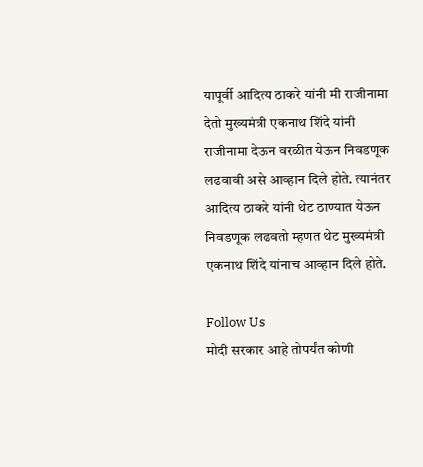यापूर्वी आदित्य ठाकरे यांनी मी राजीनामा देतो मुख्यमंत्री एकनाथ शिंदे यांनी राजीनामा देऊन वरळीत येऊन निवडणूक लढवावी असे आव्हान दिले होते. त्यानंतर आदित्य ठाकरे यांनी थेट ठाण्यात येऊन निवडणूक लढवतो म्हणत थेट मुख्यमंत्री एकनाथ शिंदे यांनाच आव्हान दिले होते.

Follow Us
मोदी सरकार आहे तोपर्यंत कोणी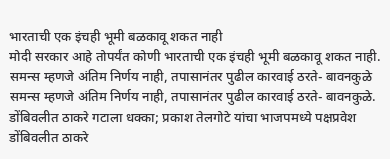भारताची एक इंचही भूमी बळकावू शकत नाही
मोदी सरकार आहे तोपर्यंत कोणी भारताची एक इंचही भूमी बळकावू शकत नाही.
समन्स म्हणजे अंतिम निर्णय नाही, तपासानंतर पुढील कारवाई ठरते- बावनकुळे
समन्स म्हणजे अंतिम निर्णय नाही, तपासानंतर पुढील कारवाई ठरते- बावनकुळे.
डोंबिवलीत ठाकरे गटाला धक्का; प्रकाश तेलगोटे यांचा भाजपमध्ये पक्षप्रवेश
डोंबिवलीत ठाकरे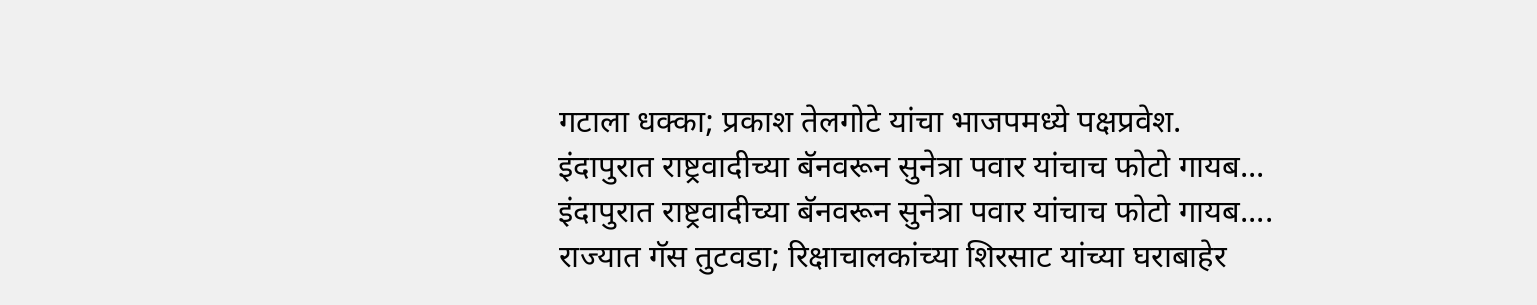गटाला धक्का; प्रकाश तेलगोटे यांचा भाजपमध्ये पक्षप्रवेश.
इंदापुरात राष्ट्रवादीच्या बॅनवरून सुनेत्रा पवार यांचाच फोटो गायब...
इंदापुरात राष्ट्रवादीच्या बॅनवरून सुनेत्रा पवार यांचाच फोटो गायब....
राज्यात गॅस तुटवडा; रिक्षाचालकांच्या शिरसाट यांच्या घराबाहेर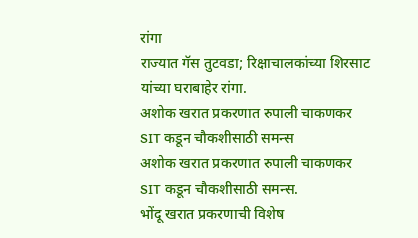रांगा
राज्यात गॅस तुटवडा; रिक्षाचालकांच्या शिरसाट यांच्या घराबाहेर रांगा.
अशोक खरात प्रकरणात रुपाली चाकणकर SIT कडून चौकशीसाठी समन्स
अशोक खरात प्रकरणात रुपाली चाकणकर SIT कडून चौकशीसाठी समन्स.
भोंदू खरात प्रकरणाची विशेष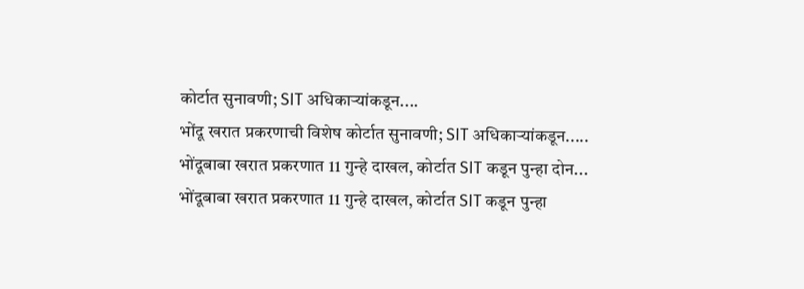कोर्टात सुनावणी; SIT अधिकाऱ्यांकडून....
भोंदू खरात प्रकरणाची विशेष कोर्टात सुनावणी; SIT अधिकाऱ्यांकडून.....
भोंदूबाबा खरात प्रकरणात 11 गुन्हे दाखल, कोर्टात SIT कडून पुन्हा दोन...
भोंदूबाबा खरात प्रकरणात 11 गुन्हे दाखल, कोर्टात SIT कडून पुन्हा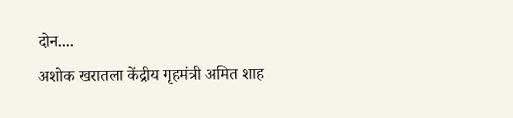दोन....
अशोक खरातला केंद्रीय गृहमंत्री अमित शाह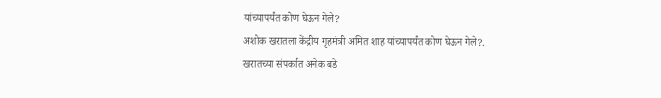यांच्यापर्यंत कोण घेऊन गेले?
अशोक खरातला केंद्रीय गृहमंत्री अमित शाह यांच्यापर्यंत कोण घेऊन गेले?.
खरातच्या संपर्कात अनेक बडे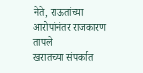नेते, राऊतांच्या आरोपांनंतर राजकारण तापले
खरातच्या संपर्कात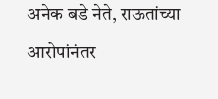अनेक बडे नेते, राऊतांच्या आरोपांनंतर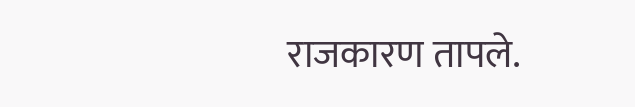राजकारण तापले.